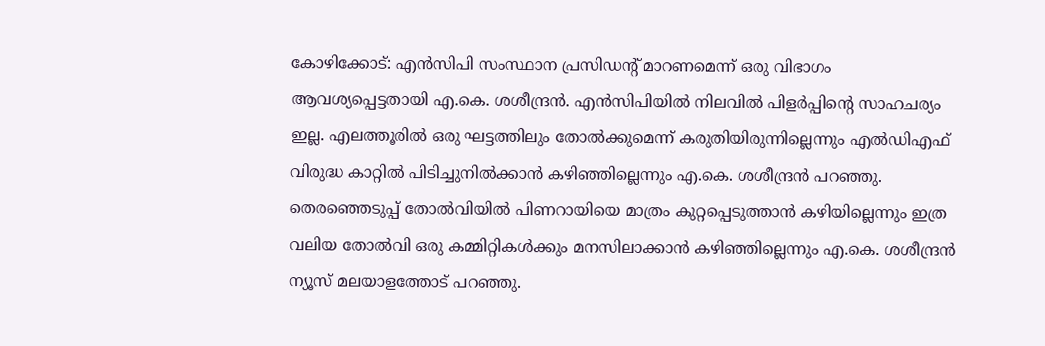കോഴിക്കോട്: എൻസിപി സംസ്ഥാന പ്രസിഡൻ്റ് മാറണമെന്ന് ഒരു വിഭാഗം ആവശ്യപ്പെട്ടതായി എ.കെ. ശശീന്ദ്രൻ. എൻസിപിയിൽ നിലവിൽ പിളർപ്പിന്റെ സാഹചര്യം ഇല്ല. എലത്തൂരിൽ ഒരു ഘട്ടത്തിലും തോൽക്കുമെന്ന് കരുതിയിരുന്നില്ലെന്നും എൽഡിഎഫ് വിരുദ്ധ കാറ്റിൽ പിടിച്ചുനിൽക്കാൻ കഴിഞ്ഞില്ലെന്നും എ.കെ. ശശീന്ദ്രൻ പറഞ്ഞു. തെരഞ്ഞെടുപ്പ് തോൽവിയിൽ പിണറായിയെ മാത്രം കുറ്റപ്പെടുത്താൻ കഴിയില്ലെന്നും ഇത്ര വലിയ തോൽവി ഒരു കമ്മിറ്റികൾക്കും മനസിലാക്കാൻ കഴിഞ്ഞില്ലെന്നും എ.കെ. ശശീന്ദ്രൻ ന്യൂസ് മലയാളത്തോട് പറഞ്ഞു.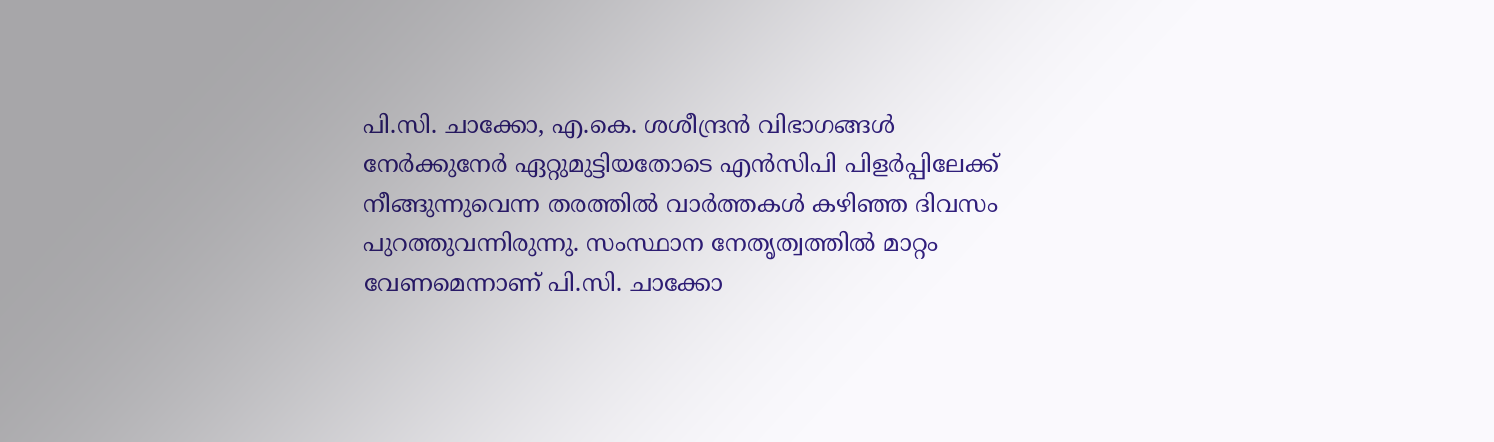പി.സി. ചാക്കോ, എ.കെ. ശശീന്ദ്രൻ വിഭാഗങ്ങൾ നേർക്കുനേർ ഏറ്റുമുട്ടിയതോടെ എൻസിപി പിളർപ്പിലേക്ക് നീങ്ങുന്നുവെന്ന തരത്തിൽ വാർത്തകൾ കഴിഞ്ഞ ദിവസം പുറത്തുവന്നിരുന്നു. സംസ്ഥാന നേതൃത്വത്തിൽ മാറ്റം വേണമെന്നാണ് പി.സി. ചാക്കോ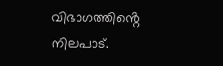വിഭാഗത്തിൻ്റെ നിലപാട്.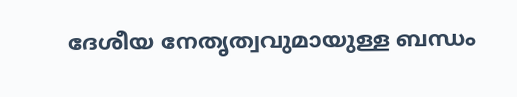ദേശീയ നേതൃത്വവുമായുള്ള ബന്ധം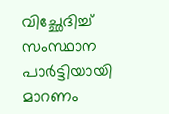വിച്ഛേദിച്ച് സംസ്ഥാന പാർട്ടിയായി മാറണം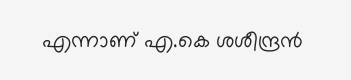എന്നാണ് എ.കെ ശശീന്ദ്രൻ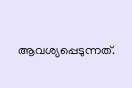ആവശ്യപ്പെടുന്നത്.